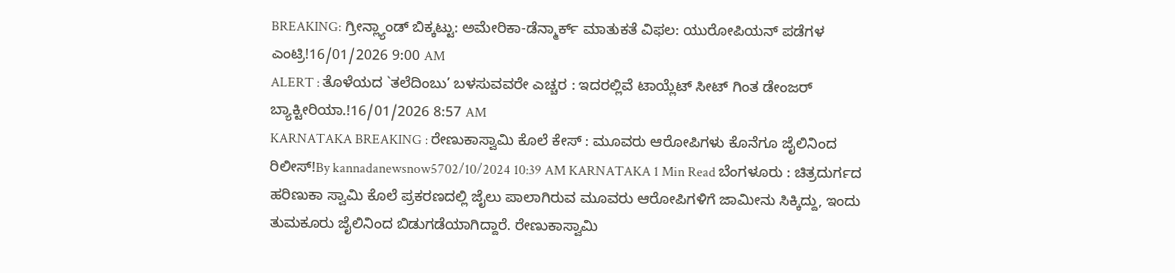BREAKING: ಗ್ರೀನ್ಲ್ಯಾಂಡ್ ಬಿಕ್ಕಟ್ಟು: ಅಮೇರಿಕಾ-ಡೆನ್ಮಾರ್ಕ್ ಮಾತುಕತೆ ವಿಫಲ: ಯುರೋಪಿಯನ್ ಪಡೆಗಳ ಎಂಟ್ರಿ!16/01/2026 9:00 AM
ALERT : ತೊಳೆಯದ `ತಲೆದಿಂಬು’ ಬಳಸುವವರೇ ಎಚ್ಚರ : ಇದರಲ್ಲಿವೆ ಟಾಯ್ಲೆಟ್ ಸೀಟ್ ಗಿಂತ ಡೇಂಜರ್ ಬ್ಯಾಕ್ಟೀರಿಯಾ.!16/01/2026 8:57 AM
KARNATAKA BREAKING : ರೇಣುಕಾಸ್ವಾಮಿ ಕೊಲೆ ಕೇಸ್ : ಮೂವರು ಆರೋಪಿಗಳು ಕೊನೆಗೂ ಜೈಲಿನಿಂದ ರಿಲೀಸ್!By kannadanewsnow5702/10/2024 10:39 AM KARNATAKA 1 Min Read ಬೆಂಗಳೂರು : ಚಿತ್ರದುರ್ಗದ ಹರಿಣುಕಾ ಸ್ವಾಮಿ ಕೊಲೆ ಪ್ರಕರಣದಲ್ಲಿ ಜೈಲು ಪಾಲಾಗಿರುವ ಮೂವರು ಆರೋಪಿಗಳಿಗೆ ಜಾಮೀನು ಸಿಕ್ಕಿದ್ದು, ಇಂದು ತುಮಕೂರು ಜೈಲಿನಿಂದ ಬಿಡುಗಡೆಯಾಗಿದ್ದಾರೆ. ರೇಣುಕಾಸ್ವಾಮಿ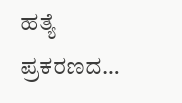ಹತ್ಯೆ ಪ್ರಕರಣದ…